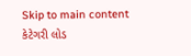Skip to main content
કેટેગરી લોડ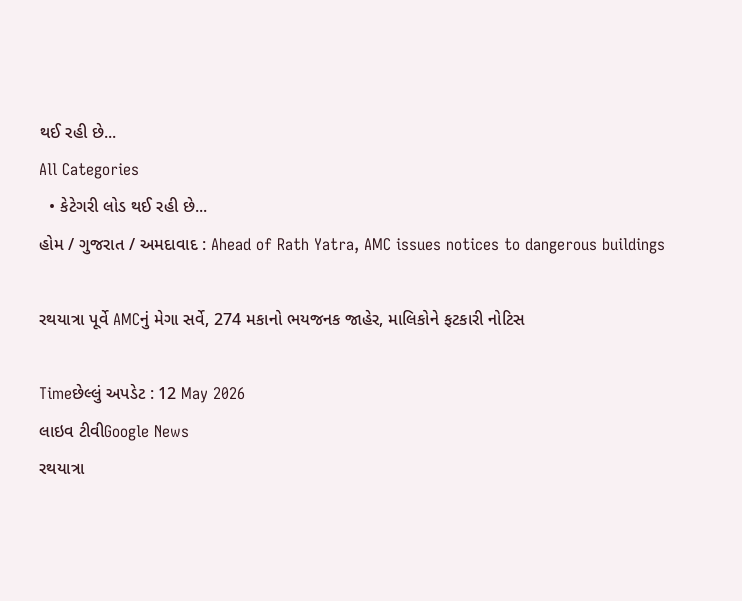થઈ રહી છે...
All Categories
  • કેટેગરી લોડ થઈ રહી છે...
હોમ / ગુજરાત / અમદાવાદ : Ahead of Rath Yatra, AMC issues notices to dangerous buildings

રથયાત્રા પૂર્વે AMCનું મેગા સર્વે, 274 મકાનો ભયજનક જાહેર, માલિકોને ફટકારી નોટિસ

Timeછેલ્લું અપડેટ : 12 May 2026
લાઇવ ટીવીGoogle News
રથયાત્રા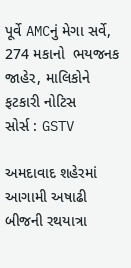પૂર્વે AMCનું મેગા સર્વે, 274 મકાનો  ભયજનક જાહેર, માલિકોને ફટકારી નોટિસ
સોર્સ : GSTV

અમદાવાદ શહેરમાં આગામી અષાઢી બીજની રથયાત્રા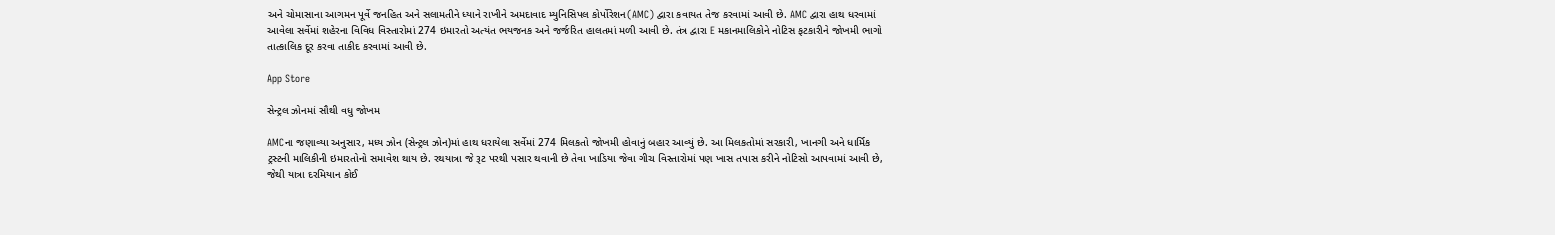અને ચોમાસાના આગમન પૂર્વે જનહિત અને સલામતીને ધ્યાને રાખીને અમદાવાદ મ્યુનિસિપલ કોર્પોરેશન(AMC) દ્વારા કવાયત તેજ કરવામાં આવી છે. AMC દ્વારા હાથ ધરવામાં આવેલા સર્વેમાં શહેરના વિવિધ વિસ્તારોમાં 274 ઇમારતો અત્યંત ભયજનક અને જર્જરિત હાલતમાં મળી આવી છે. તંત્ર દ્વારા E મકાનમાલિકોને નોટિસ ફટકારીને જોખમી ભાગો તાત્કાલિક દૂર કરવા તાકીદ કરવામાં આવી છે.

App Store

સેન્ટ્રલ ઝોનમાં સૌથી વધુ જોખમ

AMCના જણાવ્યા અનુસાર, મધ્ય ઝોન (સેન્ટ્રલ ઝોન)માં હાથ ધરાયેલા સર્વેમાં 274 મિલકતો જોખમી હોવાનું બહાર આવ્યું છે. આ મિલકતોમાં સરકારી, ખાનગી અને ધાર્મિક ટ્રસ્ટની માલિકીની ઇમારતોનો સમાવેશ થાય છે. રથયાત્રા જે રૂટ પરથી પસાર થવાની છે તેવા ખાડિયા જેવા ગીચ વિસ્તારોમાં પણ ખાસ તપાસ કરીને નોટિસો આપવામાં આવી છે, જેથી યાત્રા દરમિયાન કોઈ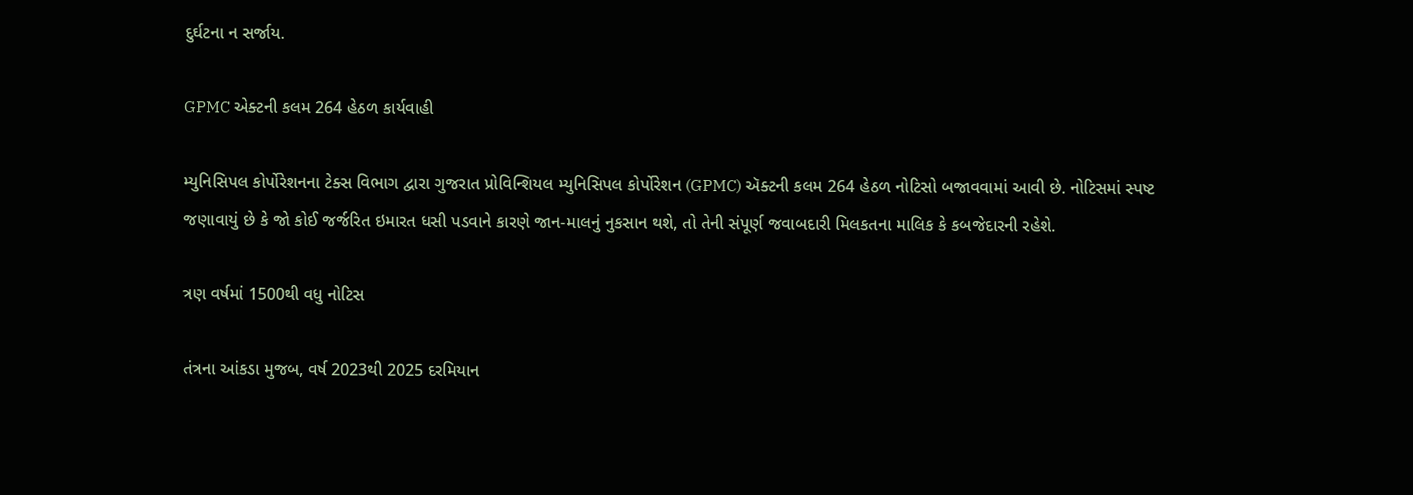દુર્ઘટના ન સર્જાય.

GPMC એક્ટની કલમ 264 હેઠળ કાર્યવાહી

મ્યુનિસિપલ કોર્પોરેશનના ટેક્સ વિભાગ દ્વારા ગુજરાત પ્રોવિન્શિયલ મ્યુનિસિપલ કોર્પોરેશન (GPMC) ઍક્ટની કલમ 264 હેઠળ નોટિસો બજાવવામાં આવી છે. નોટિસમાં સ્પષ્ટ જણાવાયું છે કે જો કોઈ જર્જરિત ઇમારત ધસી પડવાને કારણે જાન-માલનું નુકસાન થશે, તો તેની સંપૂર્ણ જવાબદારી મિલકતના માલિક કે કબજેદારની રહેશે.

ત્રણ વર્ષમાં 1500થી વધુ નોટિસ

તંત્રના આંકડા મુજબ, વર્ષ 2023થી 2025 દરમિયાન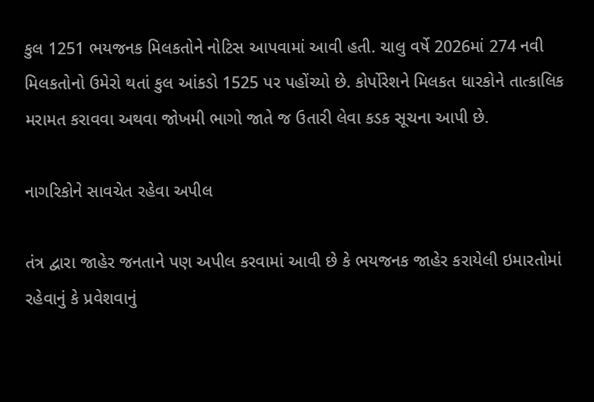કુલ 1251 ભયજનક મિલકતોને નોટિસ આપવામાં આવી હતી. ચાલુ વર્ષે 2026માં 274 નવી મિલકતોનો ઉમેરો થતાં કુલ આંકડો 1525 પર પહોંચ્યો છે. કોર્પોરેશને મિલકત ધારકોને તાત્કાલિક મરામત કરાવવા અથવા જોખમી ભાગો જાતે જ ઉતારી લેવા કડક સૂચના આપી છે.

નાગરિકોને સાવચેત રહેવા અપીલ

તંત્ર દ્વારા જાહેર જનતાને પણ અપીલ કરવામાં આવી છે કે ભયજનક જાહેર કરાયેલી ઇમારતોમાં રહેવાનું કે પ્રવેશવાનું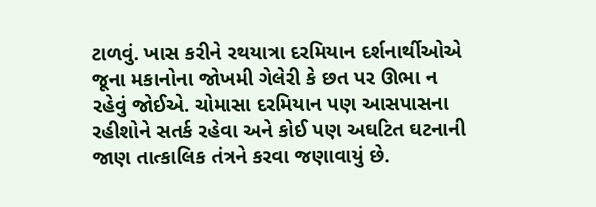ટાળવું. ખાસ કરીને રથયાત્રા દરમિયાન દર્શનાર્થીઓએ જૂના મકાનોના જોખમી ગેલેરી કે છત પર ઊભા ન રહેવું જોઈએ. ચોમાસા દરમિયાન પણ આસપાસના રહીશોને સતર્ક રહેવા અને કોઈ પણ અઘટિત ઘટનાની જાણ તાત્કાલિક તંત્રને કરવા જણાવાયું છે.